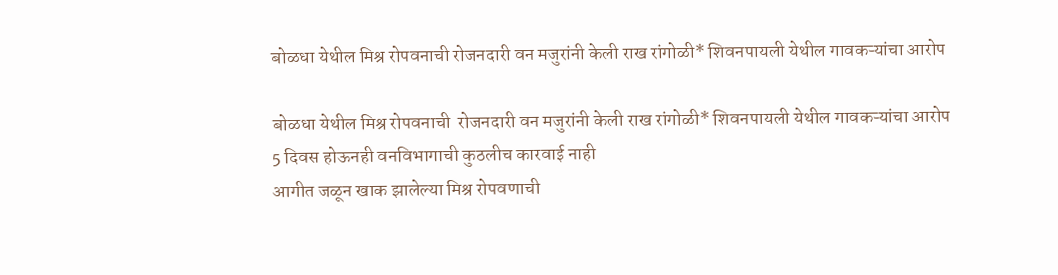बोळधा येथील मिश्र रोपवनाची रोजनदारी वन मजुरांनी केली राख रांगोळी* शिवनपायली येथील गावकऱ्यांचा आरोप

बोळधा येथील मिश्र रोपवनाची  रोजनदारी वन मजुरांनी केली राख रांगोळी* शिवनपायली येथील गावकऱ्यांचा आरोप
5 दिवस होऊनही वनविभागाची कुठलीच कारवाई नाही
आगीत जळून खाक झालेल्या मिश्र रोपवणाची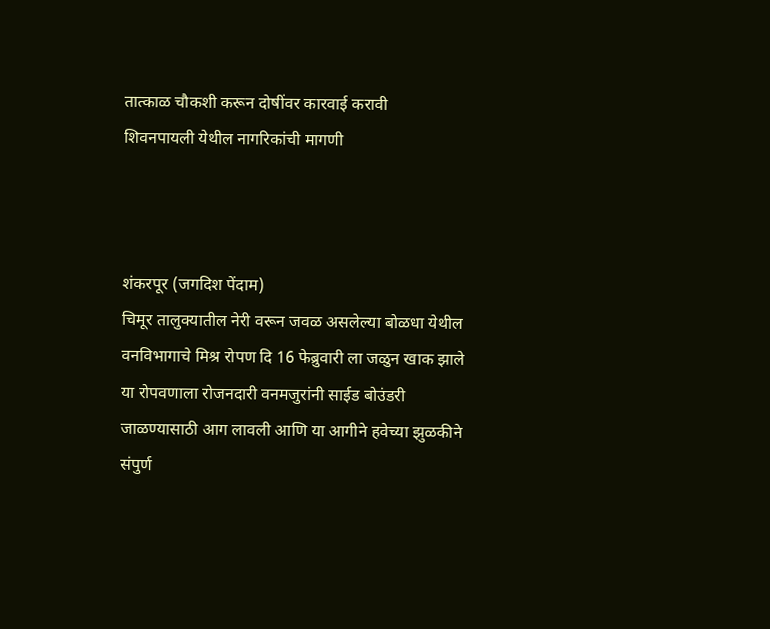तात्काळ चौकशी करून दोषींवर कारवाई करावी
शिवनपायली येथील नागरिकांची मागणी



शंकरपूर (जगदिश पेंदाम)
चिमूर तालुक्यातील नेरी वरून जवळ असलेल्या बोळधा येथील वनविभागाचे मिश्र रोपण दि 16 फेब्रुवारी ला जळुन खाक झाले  या रोपवणाला रोजनदारी वनमजुरांनी साईड बोउंडरी जाळण्यासाठी आग लावली आणि या आगीने हवेच्या झुळकीने संपुर्ण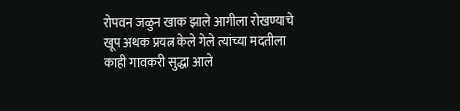रोपवन जळुन खाक झाले आगीला रोखण्याचे खूप अथक प्रयत्न केले गेले त्यांच्या मदतीला काही गावकरी सुद्धा आले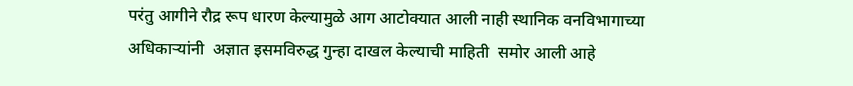परंतु आगीने रौद्र रूप धारण केल्यामुळे आग आटोक्यात आली नाही स्थानिक वनविभागाच्या अधिकाऱ्यांनी  अज्ञात इसमविरुद्ध गुन्हा दाखल केल्याची माहिती  समोर आली आहे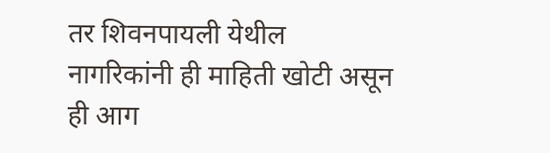तर शिवनपायली येथील नागरिकांनी ही माहिती खोटी असून ही आग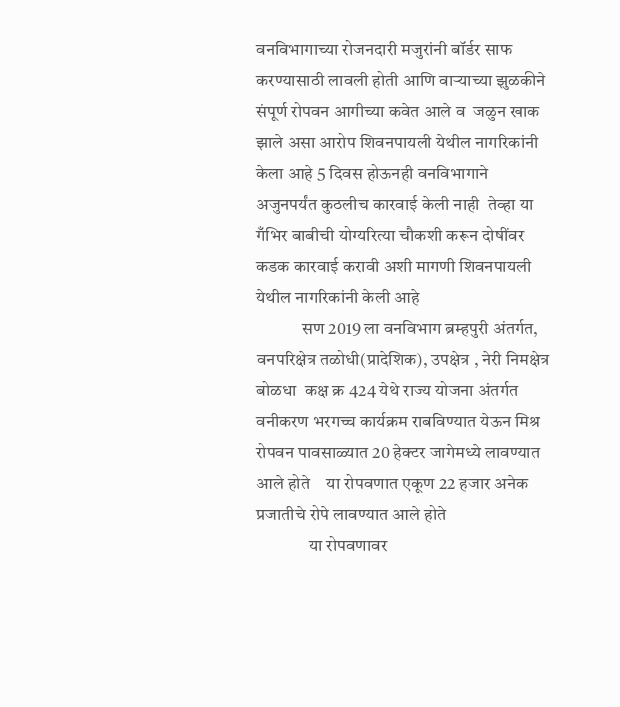वनविभागाच्या रोजनदारी मजुरांनी बॉर्डर साफ करण्यासाठी लावली होती आणि वाऱ्याच्या झुळकीने संपूर्ण रोपवन आगीच्या कवेत आले व  जळुन खाक झाले असा आरोप शिवनपायली येथील नागरिकांनी केला आहे 5 दिवस होऊनही वनविभागाने अजुनपर्यंत कुठलीच कारवाई केली नाही  तेव्हा या गँभिर बाबीची योग्यरित्या चौकशी करून दोषींवर कडक कारवाई करावी अशी मागणी शिवनपायली येथील नागरिकांनी केली आहे
             सण 2019 ला वनविभाग ब्रम्हपुरी अंतर्गत, वनपरिक्षेत्र तळोधी(प्रादेशिक), उपक्षेत्र , नेरी निमक्षेत्र बोळधा  कक्ष क्र 424 येथे राज्य योजना अंतर्गत वनीकरण भरगच्च कार्यक्रम राबविण्यात येऊन मिश्र रोपवन पावसाळ्यात 20 हेक्टर जागेमध्ये लावण्यात आले होते    या रोपवणात एकूण 22 हजार अनेक प्रजातीचे रोपे लावण्यात आले होते
               या रोपवणावर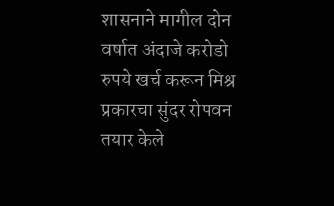शासनाने मागील दोन वर्षात अंदाजे करोडो रुपये खर्च करून मिश्र प्रकारचा सुंदर रोपवन तयार केले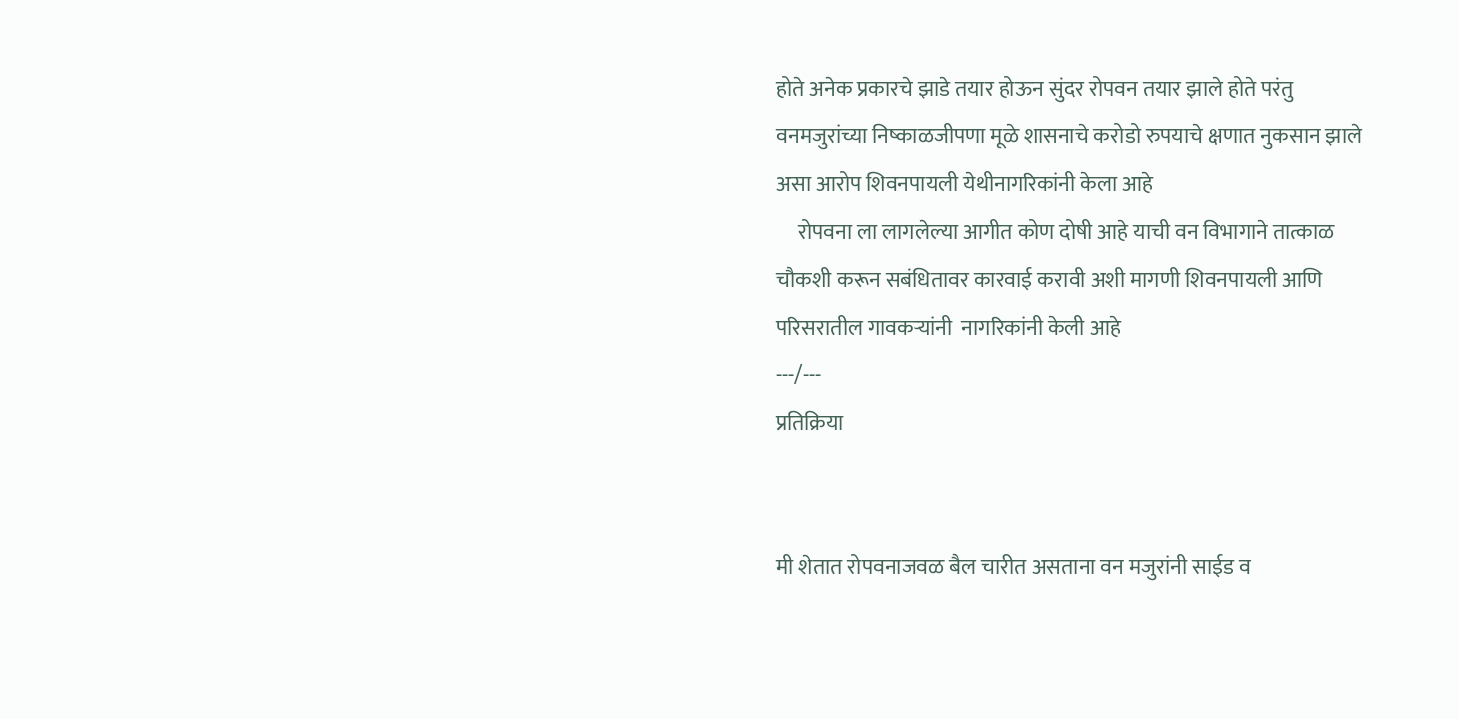होते अनेक प्रकारचे झाडे तयार होऊन सुंदर रोपवन तयार झाले होते परंतु वनमजुरांच्या निष्काळजीपणा मूळे शासनाचे करोडो रुपयाचे क्षणात नुकसान झाले असा आरोप शिवनपायली येथीनागरिकांनी केला आहे
     रोपवना ला लागलेल्या आगीत कोण दोषी आहे याची वन विभागाने तात्काळ चौकशी करून सबंधितावर कारवाई करावी अशी मागणी शिवनपायली आणि परिसरातील गावकऱ्यांनी  नागरिकांनी केली आहे
---/---
प्रतिक्रिया


मी शेतात रोपवनाजवळ बैल चारीत असताना वन मजुरांनी साईड व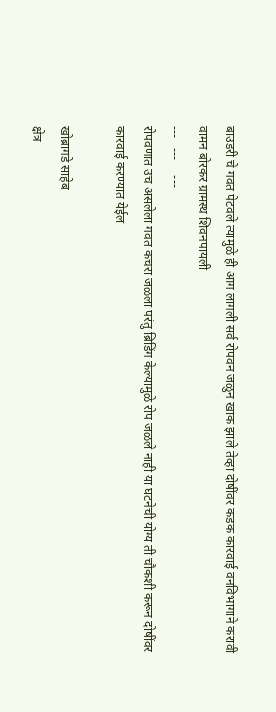बाउडरी चे गवत पेटवले त्यामुळे ही आग लागली सर्व रोपवन जळुन खाक झाले तेव्हा दोषींवर कडक कारवाई वनविभागाने करावी
वामन बोरकर ग्रामस्थ शिवनपायली
---   ---     ---
रोपवणात उच असलेला गवत कचरा जळला परंतु ब्रिडिंग केल्यामुळे रोप जळले नाही या घटनेची योग्य ती चौकशी करून दोषींवर कारवाई करण्यात येईल

खोब्रागडे साहेब
क्षेत्र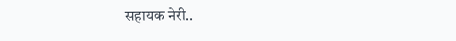सहायक नेरी..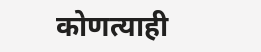कोणत्याही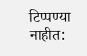टिप्पण्‍या नाहीत: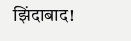झिंदाबाद!